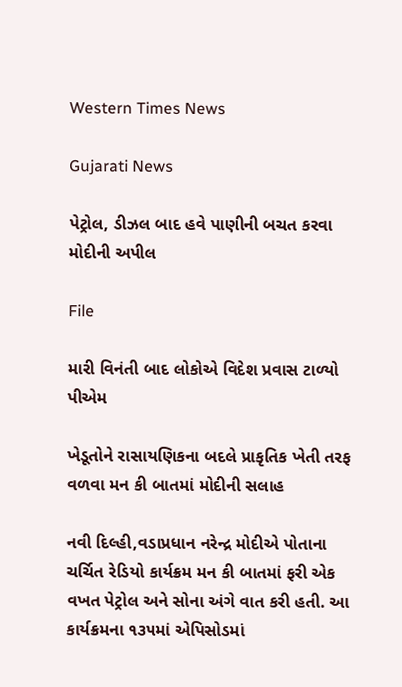Western Times News

Gujarati News

પેટ્રોલ, ડીઝલ બાદ હવે પાણીની બચત કરવા મોદીની અપીલ

File

મારી વિનંતી બાદ લોકોએ વિદેશ પ્રવાસ ટાળ્યો પીએમ

ખેડૂતોને રાસાયણિકના બદલે પ્રાકૃતિક ખેતી તરફ વળવા મન કી બાતમાં મોદીની સલાહ

નવી દિલ્હી,વડાપ્રધાન નરેન્દ્ર મોદીએ પોતાના ચર્ચિત રેડિયો કાર્યક્રમ મન કી બાતમાં ફરી એક વખત પેટ્રોલ અને સોના અંગે વાત કરી હતી. આ કાર્યક્રમના ૧૩૫માં એપિસોડમાં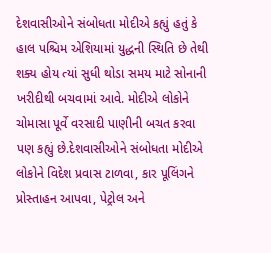દેશવાસીઓને સંબોધતા મોદીએ કહ્યું હતું કે હાલ પશ્ચિમ એશિયામાં યુદ્ધની સ્થિતિ છે તેથી શક્ય હોય ત્યાં સુધી થોડા સમય માટે સોનાની ખરીદીથી બચવામાં આવે. મોદીએ લોકોને ચોમાસા પૂર્વે વરસાદી પાણીની બચત કરવા પણ કહ્યું છે.દેશવાસીઓને સંબોધતા મોદીએ લોકોને વિદેશ પ્રવાસ ટાળવા, કાર પૂલિંગને પ્રોસ્તાહન આપવા, પેટ્રોલ અને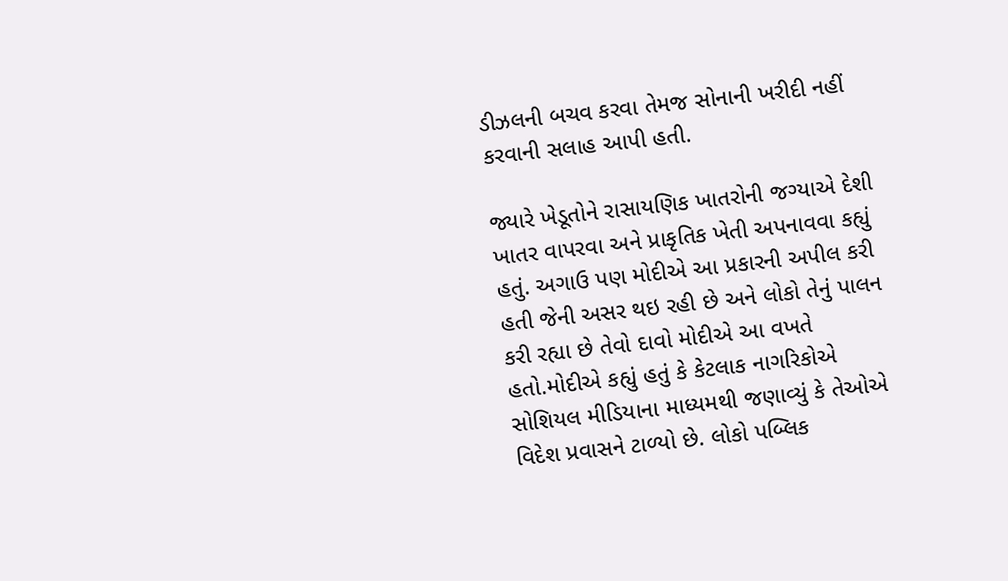ડીઝલની બચવ કરવા તેમજ સોનાની ખરીદી નહીં કરવાની સલાહ આપી હતી.

જ્યારે ખેડૂતોને રાસાયણિક ખાતરોની જગ્યાએ દેશી ખાતર વાપરવા અને પ્રાકૃતિક ખેતી અપનાવવા કહ્યું હતું. અગાઉ પણ મોદીએ આ પ્રકારની અપીલ કરી હતી જેની અસર થઇ રહી છે અને લોકો તેનું પાલન કરી રહ્યા છે તેવો દાવો મોદીએ આ વખતે હતો.મોદીએ કહ્યું હતું કે કેટલાક નાગરિકોએ સોશિયલ મીડિયાના માધ્યમથી જણાવ્યું કે તેઓએ વિદેશ પ્રવાસને ટાળ્યો છે. લોકો પબ્લિક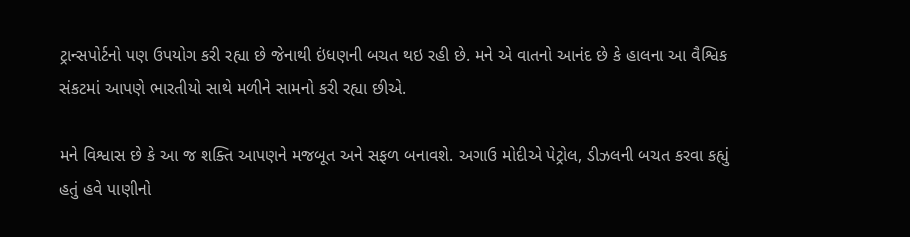ટ્રાન્સપોર્ટનો પણ ઉપયોગ કરી રહ્યા છે જેનાથી ઇંધણની બચત થઇ રહી છે. મને એ વાતનો આનંદ છે કે હાલના આ વૈશ્વિક સંકટમાં આપણે ભારતીયો સાથે મળીને સામનો કરી રહ્યા છીએ.

મને વિશ્વાસ છે કે આ જ શક્તિ આપણને મજબૂત અને સફળ બનાવશે. અગાઉ મોદીએ પેટ્રોલ, ડીઝલની બચત કરવા કહ્યું હતું હવે પાણીનો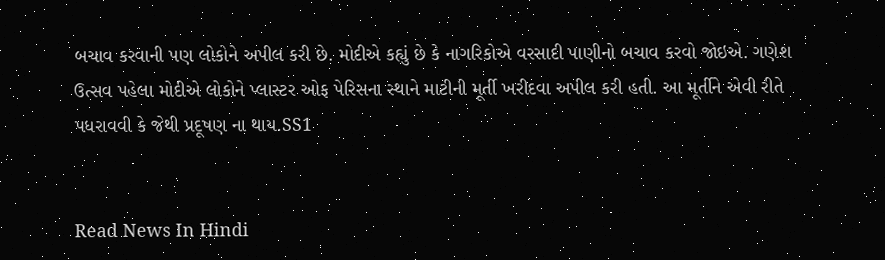બચાવ કરવાની પણ લોકોને અપીલ કરી છે. મોદીએ કહ્યું છે કે નાગરિકોએ વરસાદી પાણીનો બચાવ કરવો જોઇએ. ગણેશ ઉત્સવ પહેલા મોદીએ લોકોને પ્લાસ્ટર ઓફ પેરિસના સ્થાને માટીની મૂર્તી ખરીદવા અપીલ કરી હતી. આ મૂર્તીને એવી રીતે પધરાવવી કે જેથી પ્રદૂષણ ના થાય.SS1


Read News In Hindi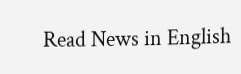Read News in English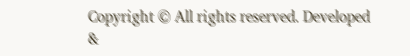Copyright © All rights reserved. Developed &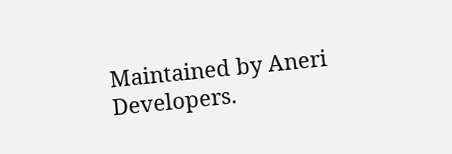Maintained by Aneri Developers.